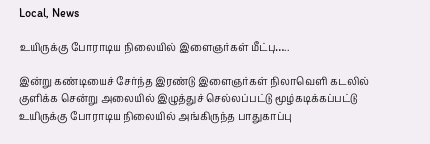Local, News

உயிருக்கு போராடிய நிலையில் இளைஞர்கள் மீட்பு…..

இன்று கண்டியைச் சேர்ந்த இரண்டு இளைஞர்கள் நிலாவெளி கடலில் குளிக்க சென்று அலையில் இழுத்துச் செல்லப்பட்டு மூழ்கடிக்கப்பட்டு உயிருக்கு போராடிய நிலையில் அங்கிருந்த பாதுகாப்பு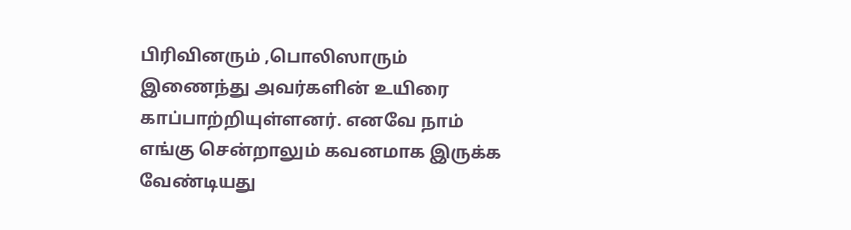பிரிவினரும் ,பொலிஸாரும் இணைந்து அவர்களின் உயிரை காப்பாற்றியுள்ளனர். எனவே நாம் எங்கு சென்றாலும் கவனமாக இருக்க வேண்டியது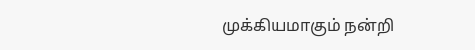முக்கியமாகும் நன்றி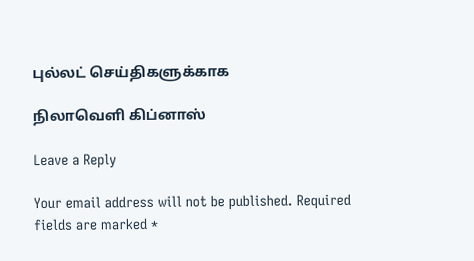புல்லட் செய்திகளுக்காக

நிலாவெளி கிப்னாஸ்

Leave a Reply

Your email address will not be published. Required fields are marked *